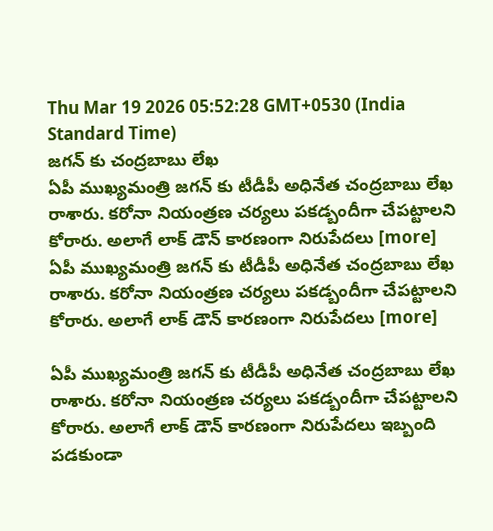Thu Mar 19 2026 05:52:28 GMT+0530 (India Standard Time)
జగన్ కు చంద్రబాబు లేఖ
ఏపీ ముఖ్యమంత్రి జగన్ కు టీడీపీ అధినేత చంద్రబాబు లేఖ రాశారు. కరోనా నియంత్రణ చర్యలు పకడ్బందీగా చేపట్టాలని కోరారు. అలాగే లాక్ డౌన్ కారణంగా నిరుపేదలు [more]
ఏపీ ముఖ్యమంత్రి జగన్ కు టీడీపీ అధినేత చంద్రబాబు లేఖ రాశారు. కరోనా నియంత్రణ చర్యలు పకడ్బందీగా చేపట్టాలని కోరారు. అలాగే లాక్ డౌన్ కారణంగా నిరుపేదలు [more]

ఏపీ ముఖ్యమంత్రి జగన్ కు టీడీపీ అధినేత చంద్రబాబు లేఖ రాశారు. కరోనా నియంత్రణ చర్యలు పకడ్బందీగా చేపట్టాలని కోరారు. అలాగే లాక్ డౌన్ కారణంగా నిరుపేదలు ఇబ్బంది పడకుండా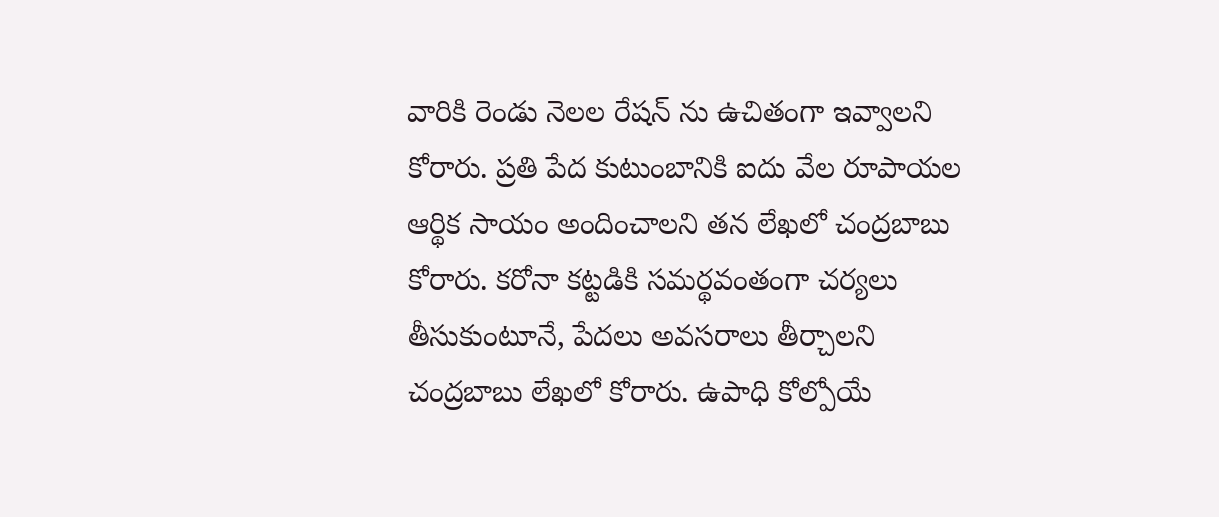వారికి రెండు నెలల రేషన్ ను ఉచితంగా ఇవ్వాలని కోరారు. ప్రతి పేద కుటుంబానికి ఐదు వేల రూపాయల ఆర్థిక సాయం అందించాలని తన లేఖలో చంద్రబాబు కోరారు. కరోనా కట్టడికి సమర్థవంతంగా చర్యలు తీసుకుంటూనే, పేదలు అవసరాలు తీర్చాలని చంద్రబాబు లేఖలో కోరారు. ఉపాధి కోల్పోయే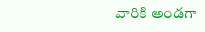వారికి అండగా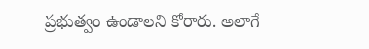ప్రభుత్వం ఉండాలని కోరారు. అలాగే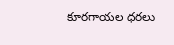కూరగాయల ధరలు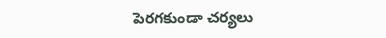పెరగకుండా చర్యలు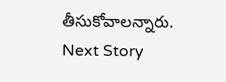తీసుకోవాలన్నారు.
Next Story